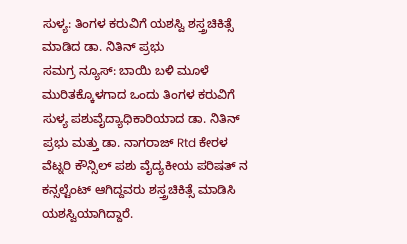ಸುಳ್ಯ: ತಿಂಗಳ ಕರುವಿಗೆ ಯಶಸ್ವಿ ಶಸ್ತ್ರಚಿಕಿತ್ಸೆ ಮಾಡಿದ ಡಾ. ನಿತಿನ್ ಪ್ರಭು
ಸಮಗ್ರ ನ್ಯೂಸ್: ಬಾಯಿ ಬಳಿ ಮೂಳೆ ಮುರಿತಕ್ಕೊಳಗಾದ ಒಂದು ತಿಂಗಳ ಕರುವಿಗೆ ಸುಳ್ಯ ಪಶುವೈದ್ಯಾಧಿಕಾರಿಯಾದ ಡಾ. ನಿತಿನ್ ಪ್ರಭು ಮತ್ತು ಡಾ. ನಾಗರಾಜ್ Rtd ಕೇರಳ ವೆಟ್ನರಿ ಕೌನ್ಸಿಲ್ ಪಶು ವೈದ್ಯಕೀಯ ಪರಿಷತ್ ನ ಕನ್ಸಲ್ಟೆಂಟ್ ಆಗಿದ್ದವರು ಶಸ್ತ್ರಚಿಕಿತ್ಸೆ ಮಾಡಿಸಿ ಯಶಸ್ವಿಯಾಗಿದ್ದಾರೆ.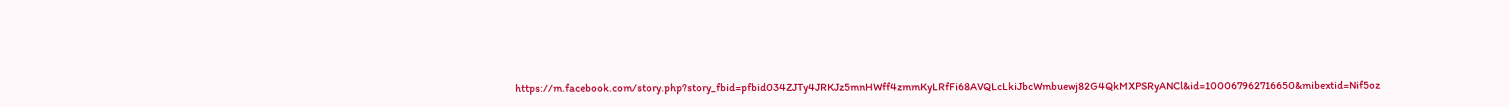https://m.facebook.com/story.php?story_fbid=pfbid034ZJTy4JRKJz5mnHWff4zmmKyLRfFi68AVQLcLkiJbcWmbuewj82G4QkMXPSRyANCl&id=100067962716650&mibextid=Nif5oz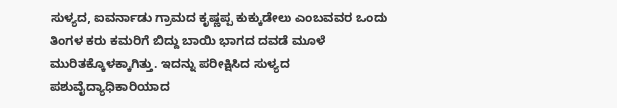ಸುಳ್ಯದ, ಐವರ್ನಾಡು ಗ್ರಾಮದ ಕೃಷ್ಣಪ್ಪ ಕುಕ್ಕುಡೇಲು ಎಂಬವವರ ಒಂದು ತಿಂಗಳ ಕರು ಕಮರಿಗೆ ಬಿದ್ದು ಬಾಯಿ ಭಾಗದ ದವಡೆ ಮೂಳೆ ಮುರಿತಕ್ಕೊಳಕ್ಕಾಗಿತ್ತು. ಇದನ್ನು ಪರೀಕ್ಷಿಸಿದ ಸುಳ್ಯದ ಪಶುವೈದ್ಯಾಧಿಕಾರಿಯಾದ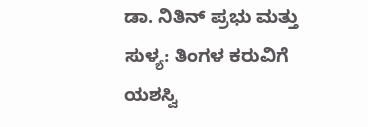ಡಾ. ನಿತಿನ್ ಪ್ರಭು ಮತ್ತು
ಸುಳ್ಯ: ತಿಂಗಳ ಕರುವಿಗೆ ಯಶಸ್ವಿ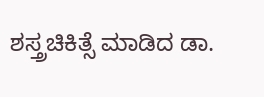ಶಸ್ತ್ರಚಿಕಿತ್ಸೆ ಮಾಡಿದ ಡಾ.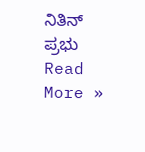ನಿತಿನ್ ಪ್ರಭು Read More »